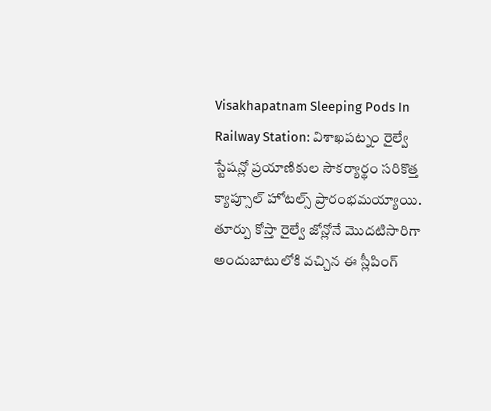Visakhapatnam Sleeping Pods In Railway Station: విశాఖపట్నం రైల్వే స్టేషన్లో ప్రయాణికుల సౌకర్యార్థం సరికొత్త క్యాప్సూల్ హోటల్స్ ప్రారంభమయ్యాయి. తూర్పు కోస్తా రైల్వే జోన్లోనే మొదటిసారిగా అందుబాటులోకి వచ్చిన ఈ స్లీపింగ్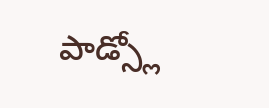పాడ్స్లో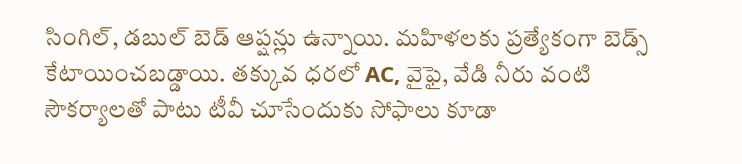సింగిల్, డబుల్ బెడ్ ఆప్షన్లు ఉన్నాయి. మహిళలకు ప్రత్యేకంగా బెడ్స్ కేటాయించబడ్డాయి. తక్కువ ధరలో AC, వైఫై, వేడి నీరు వంటి సౌకర్యాలతో పాటు టీవీ చూసేందుకు సోఫాలు కూడా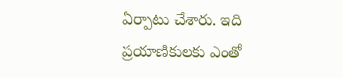ఏర్పాటు చేశారు. ఇది ప్రయాణికులకు ఎంతో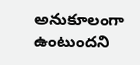అనుకూలంగా ఉంటుందని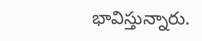భావిస్తున్నారు.